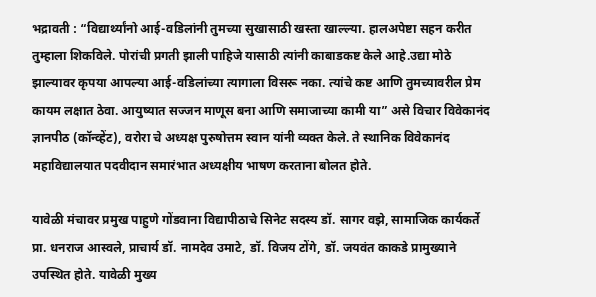भद्रावती : “विद्यार्थ्यांनो आई-वडिलांनी तुमच्या सुखासाठी खस्ता खाल्ल्या. हालअपेष्टा सहन करीत तुम्हाला शिकविले. पोरांची प्रगती झाली पाहिजे यासाठी त्यांनी काबाडकष्ट केले आहे.उद्या मोठे झाल्यावर कृपया आपल्या आई-वडिलांच्या त्यागाला विसरू नका. त्यांचे कष्ट आणि तुमच्यावरील प्रेम कायम लक्षात ठेवा. आयुष्यात सज्जन माणूस बना आणि समाजाच्या कामी या” असे विचार विवेकानंद ज्ञानपीठ (कॉन्व्हेंट), वरोरा चे अध्यक्ष पुरुषोत्तम स्वान यांनी व्यक्त केले. ते स्थानिक विवेकानंद महाविद्यालयात पदवीदान समारंभात अध्यक्षीय भाषण करताना बोलत होते.

यावेळी मंचावर प्रमुख पाहुणे गोंडवाना विद्यापीठाचे सिनेट सदस्य डॉ. सागर वझे, सामाजिक कार्यकर्ते प्रा. धनराज आस्वले, प्राचार्य डॉ. नामदेव उमाटे, डॉ. विजय टोंगे, डॉ. जयवंत काकडे प्रामुख्याने उपस्थित होते. यावेळी मुख्य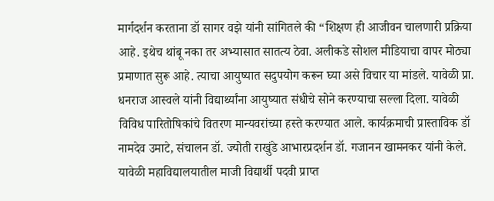मार्गदर्शन करताना डॉ सागर वझे यांनी सांगितले की “शिक्षण ही आजीवन चालणारी प्रक्रिया आहे. इथेच थांबू नका तर अभ्यासात सातत्य ठेवा. अलीकडे सोशल मीडियाचा वापर मोठ्या प्रमाणात सुरू आहे. त्याचा आयुष्यात सदुपयोग करून घ्या असे विचार या मांडले. यावेळी प्रा. धनराज आस्वले यांनी विद्यार्थ्यांना आयुष्यात संधीचे सोने करण्याचा सल्ला दिला. यावेळी विविध पारितोषिकांचे वितरण मान्यवरांच्या हस्ते करण्यात आले. कार्यक्रमाची प्रास्ताविक डॉ
नामदेव उमाटे, संचालन डॉ. ज्योती राखुंडे आभारप्रदर्शन डॉ. गजानन खामनकर यांनी केले. यावेळी महाविद्यालयातील माजी विद्यार्थी पदवी प्राप्त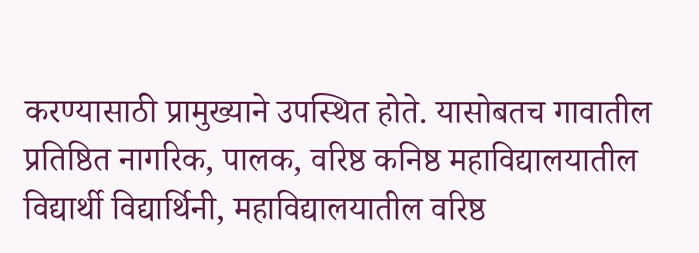करण्यासाठी प्रामुख्याने उपस्थित होते. यासोबतच गावातील प्रतिष्ठित नागरिक, पालक, वरिष्ठ कनिष्ठ महाविद्यालयातील विद्यार्थी विद्यार्थिनी, महाविद्यालयातील वरिष्ठ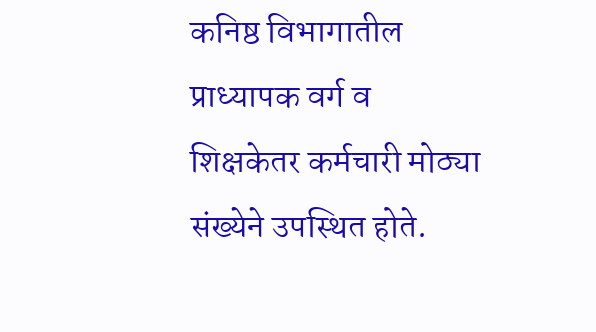कनिष्ठ विभागातील प्राध्यापक वर्ग व शिक्षकेतर कर्मचारी मोठ्या संख्येने उपस्थित होते.